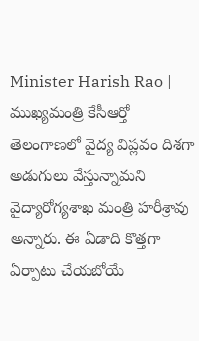Minister Harish Rao | ముఖ్యమంత్రి కేసీఆర్తో తెలంగాణలో వైద్య విప్లవం దిశగా అడుగులు వేస్తున్నామని వైద్యారోగ్యశాఖ మంత్రి హరీశ్రావు అన్నారు. ఈ ఏడాది కొత్తగా ఏర్పాటు చేయబోయే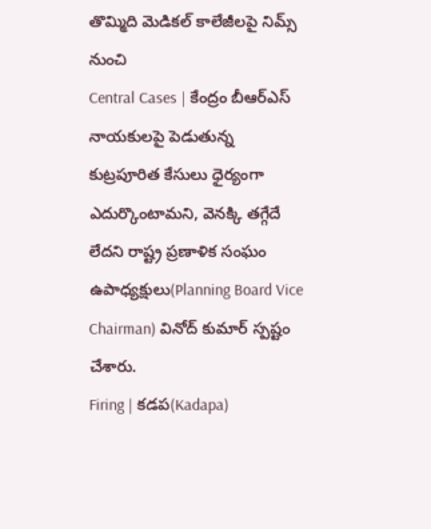తొమ్మిది మెడికల్ కాలేజీలపై నిమ్స్ నుంచి
Central Cases | కేంద్రం బీఆర్ఎస్ నాయకులపై పెడుతున్న కుట్రపూరిత కేసులు ధైర్యంగా ఎదుర్కొంటామని, వెనక్కి తగ్గేదే లేదని రాష్ట్ర ప్రణాళిక సంఘం ఉపాధ్యక్షులు(Planning Board Vice Chairman) వినోద్ కుమార్ స్పష్టం చేశారు.
Firing | కడప(Kadapa)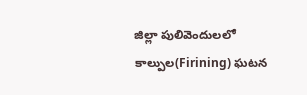జిల్లా పులివెందులలో కాల్పుల(Firining) ఘటన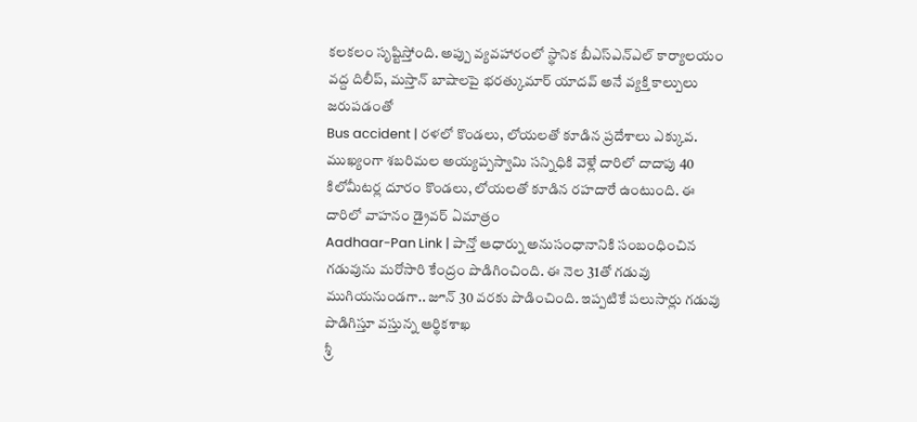కలకలం సృష్టిస్తోంది. అప్పు వ్యవహారంలో స్థానిక బీఎస్ఎన్ఎల్ కార్యాలయం వద్ద దిలీప్, మస్తాన్ బాషాలపై భరత్కుమార్ యాదవ్ అనే వ్యక్తి కాల్పులు జరుపడంతో
Bus accident | రళలో కొండలు, లోయలతో కూడిన ప్రదేశాలు ఎక్కువ. ముఖ్యంగా శబరిమల అయ్యప్పస్వామి సన్నిధికి వెళ్లే దారిలో దాదాపు 40 కిలోమీటర్ల దూరం కొండలు, లోయలతో కూడిన రహదారే ఉంటుంది. ఈ దారిలో వాహనం డ్రైవర్ ఏమాత్రం
Aadhaar-Pan Link | పాన్తో ఆధార్ను అనుసంధానానికి సంబంధించిన గడువును మరోసారి కేంద్రం పొడిగించింది. ఈ నెల 31తో గడువు ముగియనుండగా.. జూన్ 30 వరకు పొడించింది. ఇప్పటికే పలుసార్లు గడువు పొడిగిస్తూ వస్తున్న ఆర్థికశాఖ
శ్రీ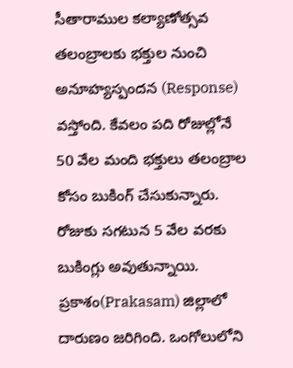సీతారాముల కల్యాణోత్సవ తలంబ్రాలకు భక్తుల నుంచి అనూహ్యస్పందన (Response) వస్తోంది. కేవలం పది రోజుల్లోనే 50 వేల మంది భక్తులు తలంబ్రాల కోసం బుకింగ్ చేసుకున్నారు. రోజుకు సగటున 5 వేల వరకు బుకింగ్లు అవుతున్నాయి.
ప్రకాశం(Prakasam) జిల్లాలో దారుణం జరిగింది. ఒంగోలులోని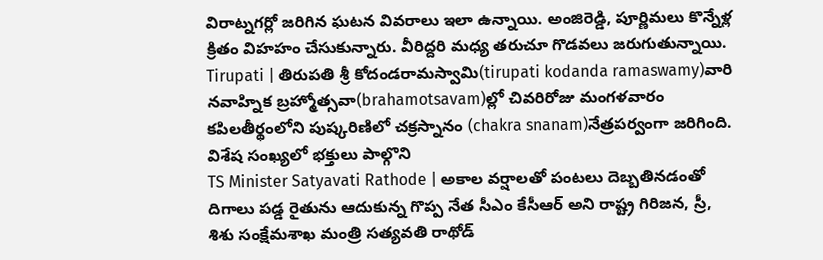విరాట్నగర్లో జరిగిన ఘటన వివరాలు ఇలా ఉన్నాయి. అంజిరెడ్డి, పూర్ణిమలు కొన్నేళ్ల క్రితం విహహం చేసుకున్నారు. వీరిద్దరి మధ్య తరుచూ గొడవలు జరుగుతున్నాయి.
Tirupati | తిరుపతి శ్రీ కోదండరామస్వామి(tirupati kodanda ramaswamy)వారి నవాహ్నిక బ్రహ్మోత్సవా(brahamotsavam)ల్లో చివరిరోజు మంగళవారం కపిలతీర్థంలోని పుష్కరిణిలో చక్రస్నానం (chakra snanam)నేత్రపర్వంగా జరిగింది. విశేష సంఖ్యలో భక్తులు పాల్గొని
TS Minister Satyavati Rathode | అకాల వర్షాలతో పంటలు దెబ్బతినడంతో దిగాలు పడ్డ రైతును ఆదుకున్న గొప్ప నేత సీఎం కేసీఆర్ అని రాష్ట్ర గిరిజన, స్రీ, శిశు సంక్షేమశాఖ మంత్రి సత్యవతి రాథోడ్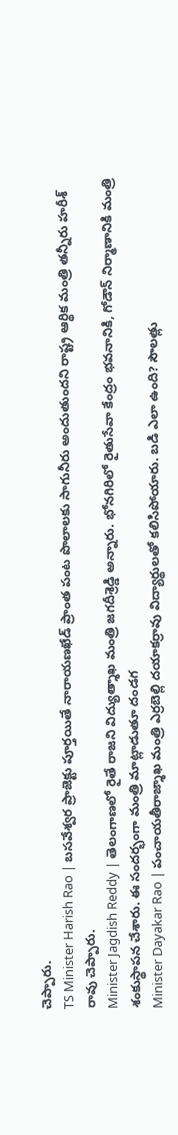చెప్పారు.
TS Minister Harish Rao | బసవేశ్వర ప్రాజెక్టు పూర్తయితే నారాయణఖేడ్ ప్రాంత పంట పొలాలకు సాగునీరు అందుతుందని రాష్ట్ర ఆర్థిక మంత్రి తన్నీరు హరీశ్ రావు చెప్పారు.
Minister Jagdish Reddy | తెలంగాణలో రైతే రాజని విద్యుత్శాఖ మంత్రి జగదీశ్రెడ్డి అన్నారు. భోనగిరిలో రైతుసేవా కేంద్రం భవనానికి, గోడౌన్ నిర్మాణానికి మంత్రి శంకుస్థాపన చేశారు. ఈ సందర్భంగా మంత్రి మాట్లాడుతూ దండగ
Minister Dayakar Rao | పంచాయతీరాజ్శాఖ మంత్రి ఎర్రబెల్లి దయాకర్రావు విద్యార్థులతో కలిసిపోయారు. బడి ఎలా ఉంది? సౌలత్లు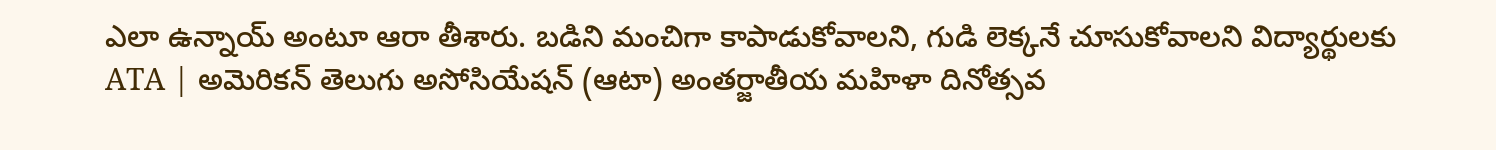ఎలా ఉన్నాయ్ అంటూ ఆరా తీశారు. బడిని మంచిగా కాపాడుకోవాలని, గుడి లెక్కనే చూసుకోవాలని విద్యార్థులకు
ATA | అమెరికన్ తెలుగు అసోసియేషన్ (ఆటా) అంతర్జాతీయ మహిళా దినోత్సవ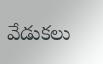వేడుకలు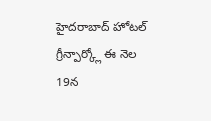హైదరాబాద్ హోటల్ గ్రీన్పార్క్లో ఈ నెల 19న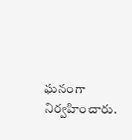ఘనంగా నిర్వహించారు.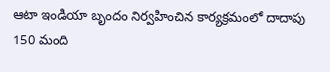ఆటా ఇండియా బృందం నిర్వహించిన కార్యక్రమంలో దాదాపు 150 మంది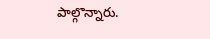పాల్గొన్నారు.